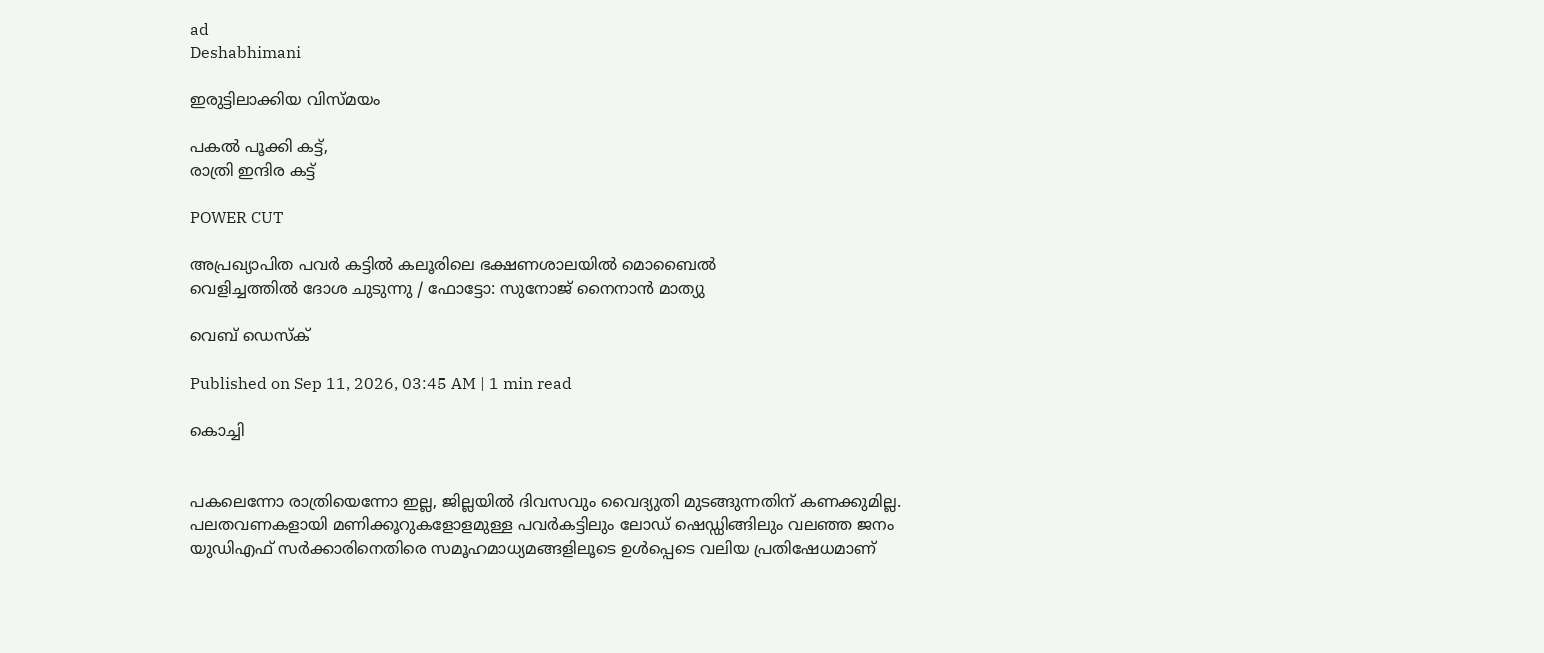ad
Deshabhimani

ഇരുട്ടിലാക്കിയ വിസ്മയം

പകല്‍ പൂക്കി കട്ട്,
രാത്രി ഇന്ദിര കട്ട്

POWER CUT

അപ്രഖ്യാപിത പവർ കട്ടിൽ കലൂരിലെ ഭക്ഷണശാലയിൽ മൊബൈൽ
വെളിച്ചത്തിൽ ദോശ ചുടുന്നു / ഫോട്ടോ: സുനോജ് നൈനാൻ മാത്യു

വെബ് ഡെസ്ക്

Published on Sep 11, 2026, 03:45 AM | 1 min read

കൊച്ചി


പകലെന്നോ രാത്രിയെന്നോ ഇല്ല, ജില്ലയില്‍ ദിവസവും വൈദ്യുതി മുടങ്ങുന്നതിന് കണക്കുമില്ല. പലതവണകളായി മണിക്കൂറുകളോളമുള്ള പവര്‍കട്ടിലും ലോഡ് ഷെഡ്ഡിങ്ങിലും വലഞ്ഞ ജനം യുഡിഎഫ് സര്‍ക്കാരിനെതിരെ സമൂഹമാധ്യമങ്ങളിലൂടെ ഉള്‍പ്പെടെ വലിയ പ്രതിഷേധമാണ്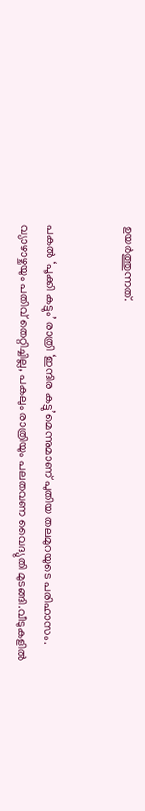ഉയര്‍ത്തുന്നത്.


പകല്‍ ‘പൂക്കി കട്ടും’ രാത്രി ‘ഇന്ദിര കട്ടു’മെന്നുമാണ് പുതിയ തലമുറയുടെ പരിഹാസം. വ്യാഴാഴ്ചയും പതിവ് തെറ്റിച്ചില്ല, പകലും രാത്രിയും പലതവണ വൈദ്യുതി മുടങ്ങി.വീടുകളിൽ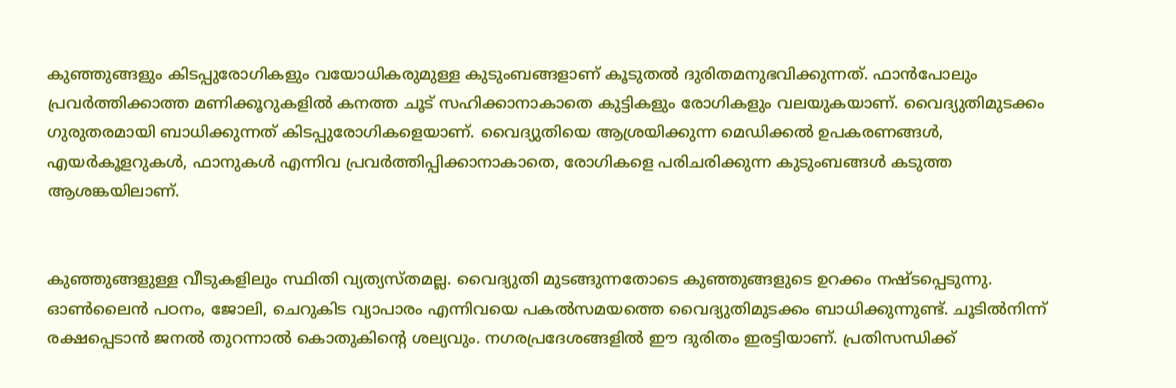കുഞ്ഞുങ്ങളും കിടപ്പുരോഗികളും വയോധികരുമുള്ള കുടുംബങ്ങളാണ് കൂടുതൽ ദുരിതമനുഭവിക്കുന്നത്. ഫാൻപോലും പ്രവർത്തിക്കാത്ത മണിക്കൂറുകളിൽ കനത്ത ചൂട് സഹിക്കാനാകാതെ കുട്ടികളും രോഗികളും വലയുകയാണ്. വൈദ്യുതിമുടക്കം ഗുരുതരമായി ബാധിക്കുന്നത് കിടപ്പുരോഗികളെയാണ്. വൈദ്യുതിയെ ആശ്രയിക്കുന്ന മെഡിക്കൽ ഉപകരണങ്ങൾ, എയർകൂളറുകൾ, ഫാനുകൾ എന്നിവ പ്രവർത്തിപ്പിക്കാനാകാതെ, രോഗികളെ പരിചരിക്കുന്ന കുടുംബങ്ങൾ കടുത്ത ആശങ്കയിലാണ്.


കുഞ്ഞുങ്ങളുള്ള വീടുകളിലും സ്ഥിതി വ്യത്യസ്തമല്ല. വൈദ്യുതി മുടങ്ങുന്നതോടെ കുഞ്ഞുങ്ങളുടെ ഉറക്കം നഷ്ടപ്പെടുന്നു. ഓൺലൈൻ പഠനം, ജോലി, ചെറുകിട വ്യാപാരം എന്നിവയെ പകൽസമയത്തെ വൈദ്യുതിമുടക്കം ബാധിക്കുന്നുണ്ട്. ചൂടിൽനിന്ന് രക്ഷപ്പെടാൻ ജനൽ തുറന്നാൽ കൊതുകിന്റെ ശല്യവും. നഗരപ്രദേശങ്ങളിൽ ഈ ദുരിതം ഇരട്ടിയാണ്. പ്രതിസന്ധിക്ക്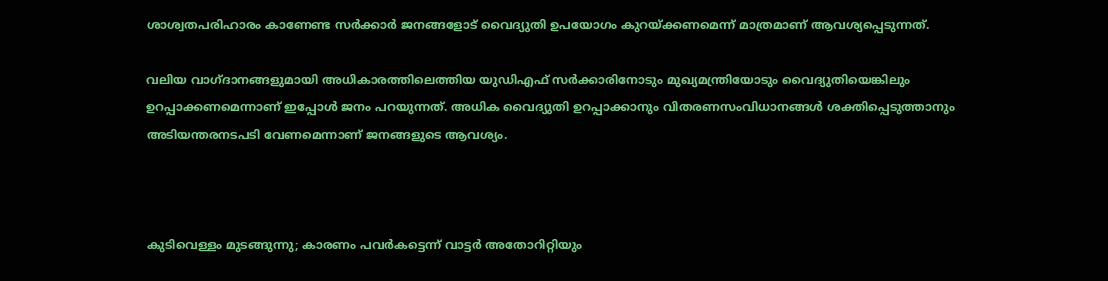ശാശ്വതപരിഹാരം കാണേണ്ട സർക്കാർ ജനങ്ങളോട് വൈദ്യുതി ഉപയോഗം കുറയ്ക്കണമെന്ന് മാത്രമാണ്‌ ആവശ്യപ്പെടുന്നത്.

വലിയ വാഗ്ദാനങ്ങളുമായി അധികാരത്തിലെത്തിയ യുഡിഎഫ് സർക്കാരിനോടും മുഖ്യമന്ത്രിയോടും വൈദ്യുതിയെങ്കിലും ഉറപ്പാക്കണമെന്നാണ് ഇപ്പോള്‍ ജനം പറയുന്നത്. അധിക വൈദ്യുതി ഉറപ്പാക്കാനും വിതരണസംവിധാനങ്ങൾ ശക്തിപ്പെടുത്താനും അടിയന്തരനടപടി വേണമെന്നാണ് ജനങ്ങളുടെ ആവശ്യം.



കുടിവെള്ളം മുടങ്ങുന്നു; കാരണം പവർകട്ടെന്ന്‌ വാട്ടർ അതോറിറ്റിയും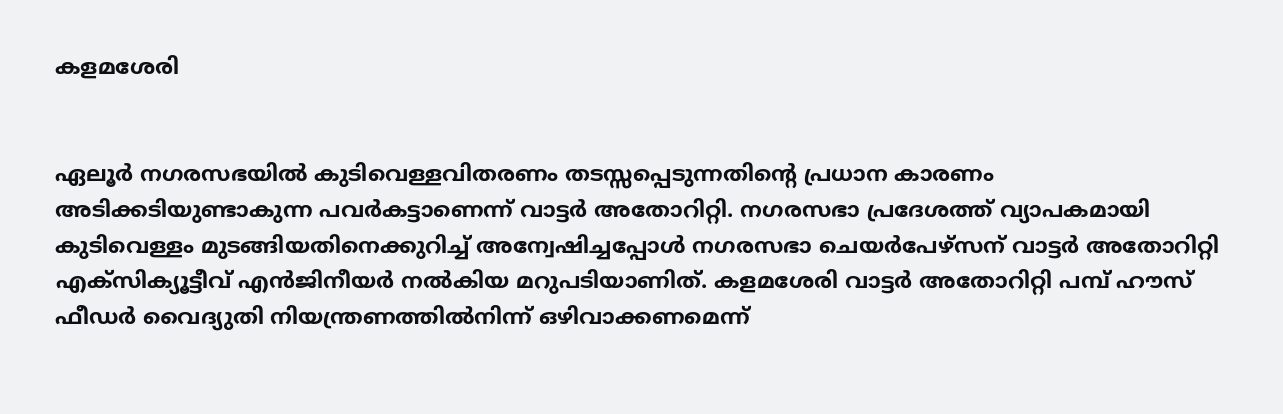കളമശേരി


ഏലൂർ നഗരസഭയിൽ കുടിവെള്ളവിതരണം തടസ്സപ്പെടുന്നതിന്റെ പ്രധാന കാരണം അടിക്കടിയുണ്ടാകുന്ന പവർകട്ടാണെന്ന്‌ വാട്ടർ അതോറിറ്റി. നഗരസഭാ പ്രദേശത്ത് വ്യാപകമായി കുടിവെള്ളം മുടങ്ങിയതിനെക്കുറിച്ച്‌ അന്വേഷിച്ചപ്പോൾ നഗരസഭാ ചെയർപേഴ്സന്‌ വാട്ടർ അതോറിറ്റി എക്സിക്യൂട്ടീവ് എൻജിനീയർ നൽകിയ മറുപടിയാണിത്‌. കളമശേരി വാട്ടർ അതോറിറ്റി പമ്പ് ഹൗസ് ഫീഡർ വൈദ്യുതി നിയന്ത്രണത്തിൽനിന്ന് ഒഴിവാക്കണമെന്ന്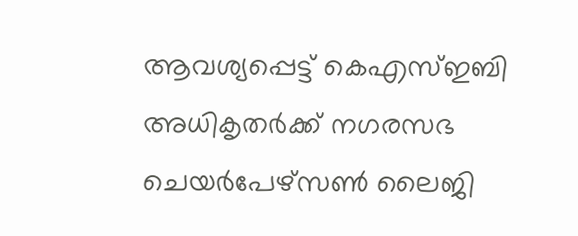ആവശ്യപ്പെട്ട് കെഎസ്ഇബി അധികൃതർക്ക് നഗരസഭ ചെയർപേഴ്സൺ ലൈജി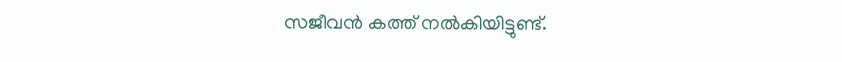സജീവൻ കത്ത് നൽകിയിട്ടുണ്ട്‌.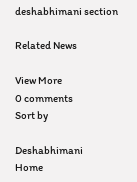deshabhimani section

Related News

View More
0 comments
Sort by

Deshabhimani
Home